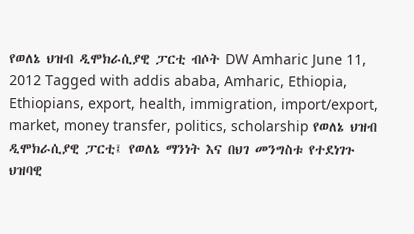የወለኔ ህዝብ ዲሞክራሲያዊ ፓርቲ ብሶት DW Amharic June 11, 2012 Tagged with addis ababa, Amharic, Ethiopia, Ethiopians, export, health, immigration, import/export, market, money transfer, politics, scholarship የወለኔ ህዝብ ዲሞክራሲያዊ ፓርቲ፤ የወለኔ ማንነት እና በህገ መንግስቱ የተደነገጉ ህዝባዊ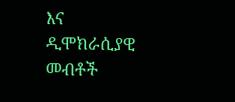እና ዲሞክራሲያዊ መብቶች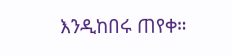እንዲከበሩ ጠየቀ።